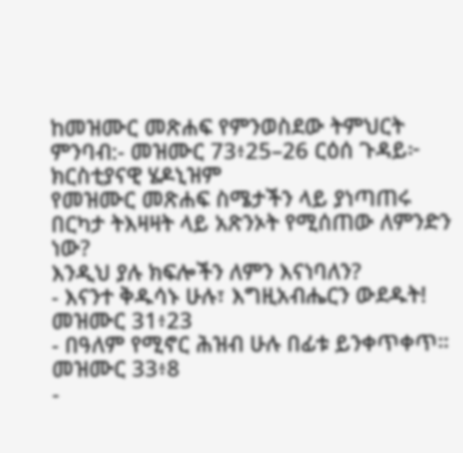ከመዝሙር መጽሐፍ የምንወስደው ትምህርት
ምንባብ:- መዝሙር 73፥25–26 ርዕሰ ጉዳይ፦ ክርስቲያናዊ ሄዶኒዝም
የመዝሙር መጽሐፍ ስሜታችን ላይ ያነጣጠሩ በርካታ ትእዛዛት ላይ አጽንኦት የሚሰጠው ለምንድን ነው?
እንዲህ ያሉ ክፍሎችን ለምን እናነባለን?
- እናንተ ቅዱሳኑ ሁሉ፣ እግዚአብሔርን ውደዱት! መዝሙር 31፥23
- በዓለም የሚኖር ሕዝብ ሁሉ በፊቱ ይንቀጥቀጥ። መዝሙር 33፥8
-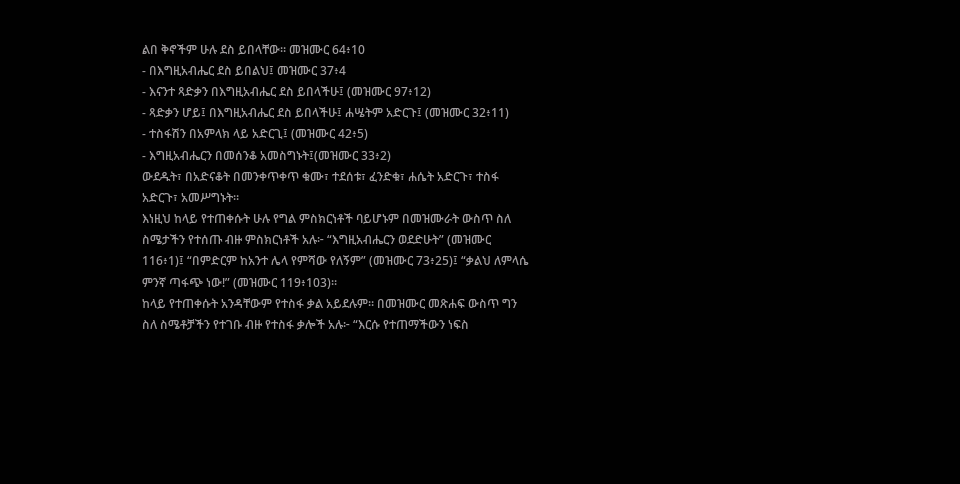ልበ ቅኖችም ሁሉ ደስ ይበላቸው። መዝሙር 64፥10
- በእግዚአብሔር ደስ ይበልህ፤ መዝሙር 37፥4
- እናንተ ጻድቃን በእግዚአብሔር ደስ ይበላችሁ፤ (መዝሙር 97፥12)
- ጻድቃን ሆይ፤ በእግዚአብሔር ደስ ይበላችሁ፤ ሐሤትም አድርጉ፤ (መዝሙር 32፥11)
- ተስፋሽን በአምላክ ላይ አድርጊ፤ (መዝሙር 42፥5)
- እግዚአብሔርን በመሰንቆ አመስግኑት፤(መዝሙር 33፥2)
ውደዱት፣ በአድናቆት በመንቀጥቀጥ ቁሙ፣ ተደሰቱ፣ ፈንድቁ፣ ሐሴት አድርጉ፣ ተስፋ አድርጉ፣ አመሥግኑት።
እነዚህ ከላይ የተጠቀሱት ሁሉ የግል ምስክርነቶች ባይሆኑም በመዝሙራት ውስጥ ስለ ስሜታችን የተሰጡ ብዙ ምስክርነቶች አሉ፦ “እግዚአብሔርን ወደድሁት” (መዝሙር 116፥1)፤ “በምድርም ከአንተ ሌላ የምሻው የለኝም” (መዝሙር 73፥25)፤ “ቃልህ ለምላሴ ምንኛ ጣፋጭ ነው!” (መዝሙር 119፥103)።
ከላይ የተጠቀሱት አንዳቸውም የተስፋ ቃል አይደሉም። በመዝሙር መጽሐፍ ውስጥ ግን ስለ ስሜቶቻችን የተገቡ ብዙ የተስፋ ቃሎች አሉ፦ “እርሱ የተጠማችውን ነፍስ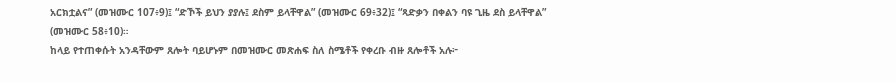አርክቷልና” (መዝሙር 107፥9)፤ “ድኾች ይህን ያያሉ፤ ደስም ይላቸዋል” (መዝሙር 69፥32)፤ “ጻድቃን በቀልን ባዩ ጊዜ ደስ ይላቸዋል” (መዝሙር 58፥10)።
ከላይ የተጠቀሱት አንዳቸውም ጸሎት ባይሆኑም በመዝሙር መጽሐፍ ስለ ስሜቶች የቀረቡ ብዙ ጸሎቶች አሉ፦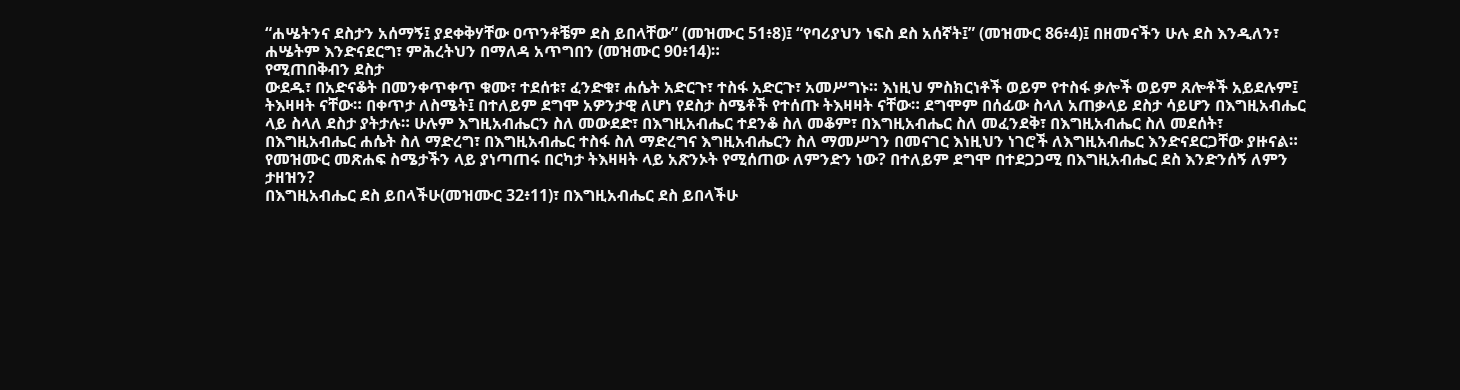“ሐሤትንና ደስታን አሰማኝ፤ ያደቀቅሃቸው ዐጥንቶቼም ደስ ይበላቸው” (መዝሙር 51፥8)፤ “የባሪያህን ነፍስ ደስ አሰኛት፤” (መዝሙር 86፥4)፤ በዘመናችን ሁሉ ደስ እንዲለን፣ ሐሤትም እንድናደርግ፣ ምሕረትህን በማለዳ አጥግበን (መዝሙር 90፥14)።
የሚጠበቅብን ደስታ
ውደዱ፣ በአድናቆት በመንቀጥቀጥ ቁሙ፣ ተደሰቱ፣ ፈንድቁ፣ ሐሴት አድርጉ፣ ተስፋ አድርጉ፣ አመሥግኑ። እነዚህ ምስክርነቶች ወይም የተስፋ ቃሎች ወይም ጸሎቶች አይደሉም፤ ትእዛዛት ናቸው። በቀጥታ ለስሜት፤ በተለይም ደግሞ አዎንታዊ ለሆነ የደስታ ስሜቶች የተሰጡ ትእዛዛት ናቸው። ደግሞም በሰፊው ስላለ አጠቃላይ ደስታ ሳይሆን በእግዚአብሔር ላይ ስላለ ደስታ ያትታሉ። ሁሉም እግዚአብሔርን ስለ መውደድ፣ በእግዚአብሔር ተደንቆ ስለ መቆም፣ በእግዚአብሔር ስለ መፈንደቅ፣ በእግዚአብሔር ስለ መደሰት፣ በእግዚአብሔር ሐሴት ስለ ማድረግ፣ በእግዚአብሔር ተስፋ ስለ ማድረግና እግዚአብሔርን ስለ ማመሥገን በመናገር እነዚህን ነገሮች ለእግዚአብሔር እንድናደርጋቸው ያዙናል።
የመዝሙር መጽሐፍ ስሜታችን ላይ ያነጣጠሩ በርካታ ትእዛዛት ላይ አጽንኦት የሚሰጠው ለምንድን ነው? በተለይም ደግሞ በተደጋጋሚ በእግዚአብሔር ደስ እንድንሰኝ ለምን ታዘዝን?
በእግዚአብሔር ደስ ይበላችሁ(መዝሙር 32፥11)፣ በእግዚአብሔር ደስ ይበላችሁ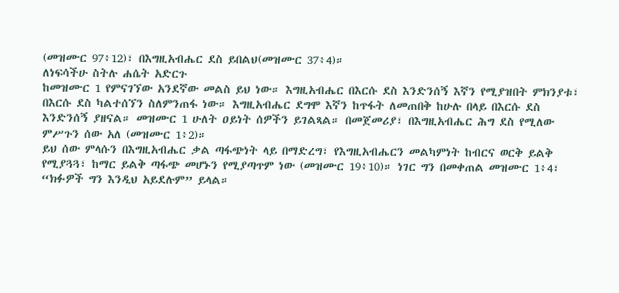(መዝሙር 97፥12)፣ በእግዚአብሔር ደስ ይበልህ(መዝሙር 37፥4)።
ለነፍሳችሁ ስትሉ ሐሴት አድርጉ
ከመዝሙር 1 የምናገኘው አንደኛው መልስ ይህ ነው። እግዚአብሔር በእርሱ ደስ እንድንሰኝ እኛን የሚያዝበት ምክንያቱ፣ በእርሱ ደስ ካልተሰኘን ስለምንጠፋ ነው። እግዚአብሔር ደግሞ እኛን ከጥፋት ለመጠበቅ ከሁሉ በላይ በእርሱ ደስ እንድንሰኝ ያዘናል። መዝሙር 1 ሁለት ዐይነት ሰዎችን ይገልጻል። በመጀመሪያ፣ በእግዚአብሔር ሕግ ደስ የሚለው ምሥጉን ሰው አለ (መዝሙር 1፥2)።
ይህ ሰው ምላሱን በእግዚአብሔር ቃል ጣፋጭነት ላይ በማድረግ፣ የእግዚአብሔርን መልካምነት ከብርና ወርቅ ይልቅ የሚያጓጓ፣ ከማር ይልቅ ጣፋጭ መሆኑን የሚያጣጥም ነው (መዝሙር 19፥10)። ነገር ግን በመቀጠል መዝሙር 1፥4፣ “ክፉዎች ግን እንዲህ አይደሉም” ይላል።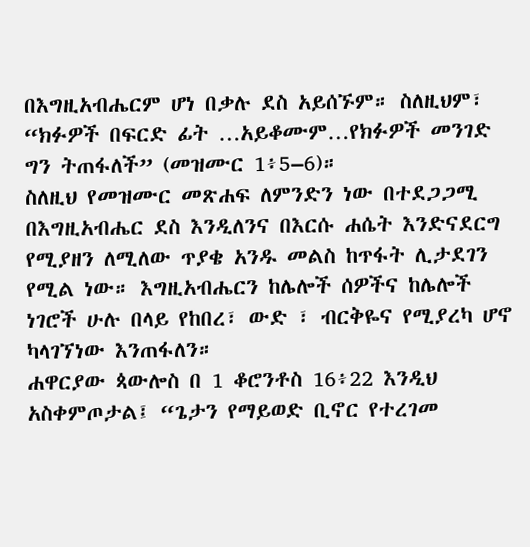በእግዚአብሔርም ሆነ በቃሉ ደስ አይሰኙም። ስለዚህም፣ “ክፉዎች በፍርድ ፊት …አይቆሙም…የክፉዎች መንገድ ግን ትጠፋለች” (መዝሙር 1፥5–6)።
ስለዚህ የመዝሙር መጽሐፍ ለምንድን ነው በተደጋጋሚ በእግዚአብሔር ደስ እንዲለንና በእርሱ ሐሴት እንድናደርግ የሚያዘን ለሚለው ጥያቄ አንዱ መልስ ከጥፋት ሊታደገን የሚል ነው። እግዚአብሔርን ከሌሎች ሰዎችና ከሌሎች ነገሮች ሁሉ በላይ የከበረ፣ ውድ ፣ ብርቅዬና የሚያረካ ሆኖ ካላገኘነው እንጠፋለን።
ሐዋርያው ጳውሎስ በ 1 ቆሮንቶስ 16፥22 እንዲህ አስቀምጦታል፤ “ጌታን የማይወድ ቢኖር የተረገመ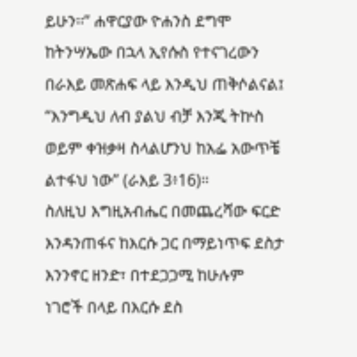ይሁን፡፡” ሐዋርያው ዮሐንስ ደግሞ ከትንሣኤው በኋላ ኢየሱስ የተናገረውን በራእይ መጽሐፍ ላይ እንዲህ ጠቅሶልናል፤ “እንግዲህ ለብ ያልህ ብቻ እንጂ ትኵስ ወይም ቀዝቃዛ ስላልሆንህ ከአፌ አውጥቼ ልተፋህ ነው” (ራእይ 3፥16)።
ስለዚህ እግዚአብሔር በመጨረሻው ፍርድ እንዳንጠፋና ከእርሱ ጋር በማይነጥፍ ደስታ እንንኖር ዘንድ፣ በተደጋጋሚ ከሁሉም ነገሮች በላይ በእርሱ ደስ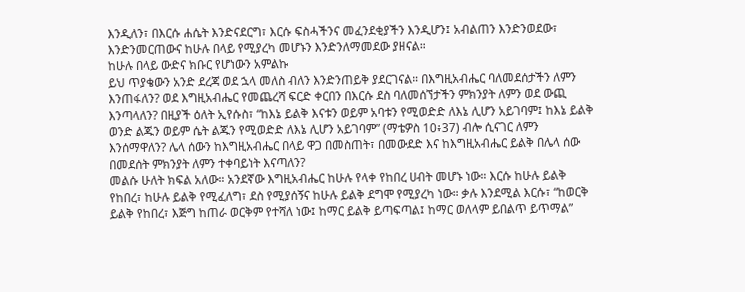እንዲለን፣ በእርሱ ሐሴት እንድናደርግ፣ እርሱ ፍስሓችንና መፈንደቂያችን እንዲሆን፤ አብልጠን እንድንወደው፣ እንድንመርጠውና ከሁሉ በላይ የሚያረካ መሆኑን እንድንለማመደው ያዘናል።
ከሁሉ በላይ ውድና ክቡር የሆነውን አምልኩ
ይህ ጥያቄውን አንድ ደረጃ ወደ ኋላ መለስ ብለን እንድንጠይቅ ያደርገናል። በእግዚአብሔር ባለመደሰታችን ለምን እንጠፋለን? ወደ እግዚአብሔር የመጨረሻ ፍርድ ቀርበን በእርሱ ደስ ባለመሰኘታችን ምክንያት ለምን ወደ ውጪ እንጣላለን? በዚያች ዕለት ኢየሱስ፣ “ከእኔ ይልቅ እናቱን ወይም አባቱን የሚወድድ ለእኔ ሊሆን አይገባም፤ ከእኔ ይልቅ ወንድ ልጁን ወይም ሴት ልጁን የሚወድድ ለእኔ ሊሆን አይገባም” (ማቴዎስ 10፥37) ብሎ ሲናገር ለምን እንሰማዋለን? ሌላ ሰውን ከእግዚአብሔር በላይ ዋጋ በመስጠት፣ በመውደድ እና ከእግዚአብሔር ይልቅ በሌላ ሰው በመደሰት ምክንያት ለምን ተቀባይነት እናጣለን?
መልሱ ሁለት ክፍል አለው። አንደኛው እግዚአብሔር ከሁሉ የላቀ የከበረ ሀብት መሆኑ ነው። እርሱ ከሁሉ ይልቅ የከበረ፣ ከሁሉ ይልቅ የሚፈለግ፣ ደስ የሚያሰኝና ከሁሉ ይልቅ ደግሞ የሚያረካ ነው። ቃሉ እንደሚል እርሱ፣ “ከወርቅ ይልቅ የከበረ፣ እጅግ ከጠራ ወርቅም የተሻለ ነው፤ ከማር ይልቅ ይጣፍጣል፤ ከማር ወለላም ይበልጥ ይጥማል”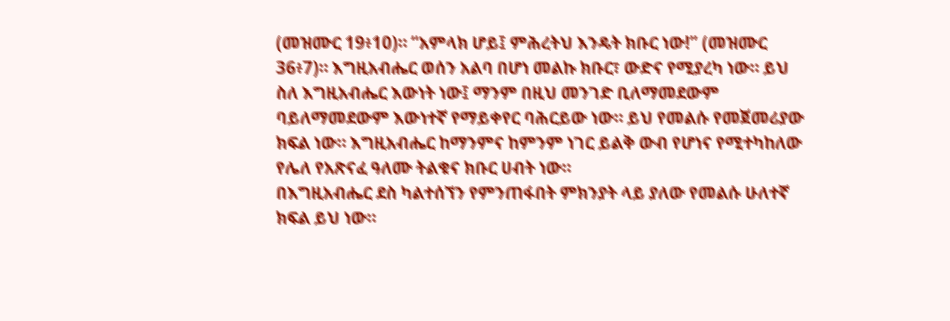(መዝሙር 19፥10)። “አምላክ ሆይ፤ ምሕረትህ እንዴት ክቡር ነው!” (መዝሙር 36፥7)። እግዚአብሔር ወሰን አልባ በሆነ መልኩ ክቡር፣ ውድና የሚያረካ ነው። ይህ ስለ እግዚአብሔር እውነት ነው፤ ማንም በዚህ መንገድ ቢለማመደውም ባይለማመደውም እውነተኛ የማይቀየር ባሕርይው ነው። ይህ የመልሱ የመጀመሪያው ክፍል ነው። እግዚአብሔር ከማንምና ከምንም ነገር ይልቅ ውብ የሆነና የሚተካከለው የሌለ የአጽናፈ ዓለሙ ትልቁና ክቡር ሀብት ነው።
በእግዚአብሔር ደስ ካልተሰኘን የምንጠፋበት ምክንያት ላይ ያለው የመልሱ ሁለተኛ ክፍል ይህ ነው።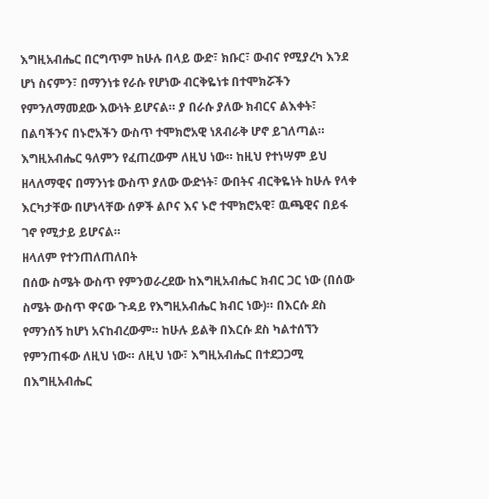እግዚአብሔር በርግጥም ከሁሉ በላይ ውድ፣ ክቡር፣ ውብና የሚያረካ እንደ ሆነ ስናምን፣ በማንነቱ የራሱ የሆነው ብርቅዬነቱ በተሞክሯችን የምንለማመደው እውነት ይሆናል። ያ በራሱ ያለው ክብርና ልእቀት፣ በልባችንና በኑሮአችን ውስጥ ተሞክሮአዊ ነጸብራቅ ሆኖ ይገለጣል። እግዚአብሔር ዓለምን የፈጠረውም ለዚህ ነው። ከዚህ የተነሣም ይህ ዘላለማዊና በማንነቱ ውስጥ ያለው ውድነት፣ ውበትና ብርቅዬነት ከሁሉ የላቀ እርካታቸው በሆነላቸው ሰዎች ልቦና እና ኑሮ ተሞክሮአዊ፣ ዉጫዊና በይፋ ገኖ የሚታይ ይሆናል።
ዘላለም የተንጠለጠለበት
በሰው ስሜት ውስጥ የምንወራረደው ከእግዚአብሔር ክብር ጋር ነው (በሰው ስሜት ውስጥ ዋናው ጉዳይ የእግዚአብሔር ክብር ነው)። በእርሱ ደስ የማንሰኝ ከሆነ አናከብረውም። ከሁሉ ይልቅ በእርሱ ደስ ካልተሰኘን የምንጠፋው ለዚህ ነው። ለዚህ ነው፣ እግዚአብሔር በተደጋጋሚ በእግዚአብሔር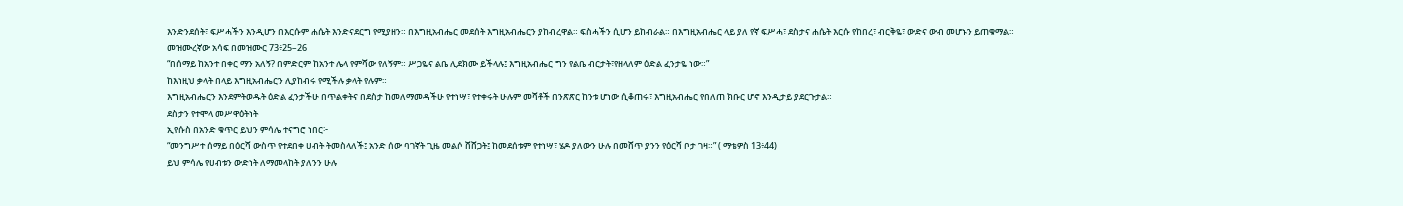እንድንደሰት፣ ፍሥሓችን እንዲሆን በእርሱም ሐሴት እንድናደርግ የሚያዘን። በእግዚአብሔር መደሰት እግዚአብሔርን ያከብረዋል። ፍስሓችን ሲሆን ይከብራል። በእግዚአብሔር ላይ ያለ የኛ ፍሥሓ፣ ደስታና ሐሴት እርሱ የከበረ፣ ብርቅዬ፣ ውድና ውብ መሆኑን ይጠቁማል።
መዝሙረኛው አሳፍ በመዝሙር 73፥25–26
“በሰማይ ከአንተ በቀር ማን አለኝ? በምድርም ከአንተ ሌላ የምሻው የለኝም። ሥጋዬና ልቤ ሊደክሙ ይችላሉ፤ እግዚአብሔር ግን የልቤ ብርታት፣የዘላለም ዕድል ፈንታዬ ነው።”
ከእነዚህ ቃላት በላይ እግዚአብሔርን ሊያከብሩ የሚችሉ ቃላት የሉም።
እግዚአብሔርን እንደምትወዱት ዕድል ፈንታችሁ በጥልቀትና በደስታ ከመለማመዳችሁ የተነሣ፣ የተቀሩት ሁሉም መሻቶች በንጽጽር ከንቱ ሆነው ሲቆጠሩ፣ እግዚአብሔር የበለጠ ክቡር ሆኖ እንዲታይ ያደርጉታል።
ደስታን የተሞላ መሥዋዕትነት
ኢየሱስ በአንድ ቁጥር ይህን ምሳሌ ተናግሮ ነበር፦
“መንግሥተ ሰማይ በዕርሻ ውስጥ የተደበቀ ሀብት ትመስላለች፤ አንድ ሰው ባገኛት ጊዜ መልሶ ሸሸጋት፤ ከመደሰቱም የተነሣ፣ ሄዶ ያለውን ሁሉ በመሸጥ ያንን የዕርሻ ቦታ ገዛ።” ( ማቴዎስ 13፥44)
ይህ ምሳሌ የሀብቱን ውድነት ለማመላከት ያለንን ሁሉ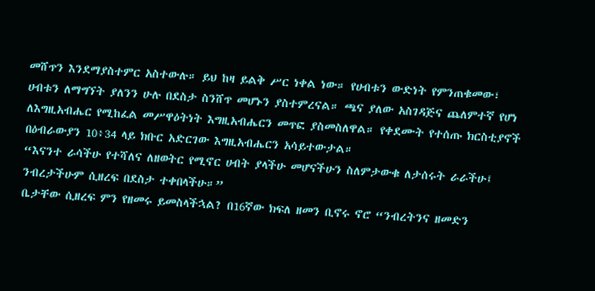መሸጥን እንደማያስተምር አስተውሉ። ይህ ከዛ ይልቅ ሥር ነቀል ነው። የሀብቱን ውድነት የምንጠቁመው፣ ሀብቱን ለማግኘት ያለንን ሁሉ በደስታ ስንሸጥ መሆኑን ያስተምረናል። ጫና ያለው አስገዳጅና ጨለምተኛ የሆነ ለእግዚአብሔር የሚከፈል መሥዋዕትነት እግዚአብሔርን መጥፎ ያስመስለዋል። የቀደሙት የተሰጡ ክርስቲያኖች በዕብራውያን 10፥34 ላይ ክቡር አድርገው እግዚአብሔርን አሳይተውታል።
“እናንተ ራሳችሁ የተሻለና ለዘወትር የሚኖር ሀብት ያላችሁ መሆናችሁን ስለምታውቁ ለታሰሩት ራራችሁ፤ ንብረታችሁም ሲዘረፍ በደስታ ተቀበላችሁ።”
ቤታቸው ሲዘረፍ ምን የዘመሩ ይመስላችኋል? በ16ኛው ክፍለ ዘመን ቢኖሩ ኖሮ “ንብረትንና ዘመድን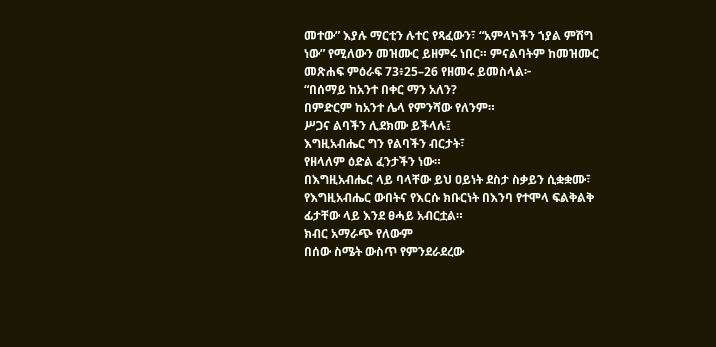መተው” እያሉ ማርቲን ሉተር የጻፈውን፣ “አምላካችን ኀያል ምሽግ ነው” የሚለውን መዝሙር ይዘምሩ ነበር። ምናልባትም ከመዝሙር መጽሐፍ ምዕራፍ 73፥25–26 የዘመሩ ይመስላል፦
“በሰማይ ከአንተ በቀር ማን አለን?
በምድርም ከአንተ ሌላ የምንሻው የለንም።
ሥጋና ልባችን ሊደክሙ ይችላሉ፤
እግዚአብሔር ግን የልባችን ብርታት፣
የዘላለም ዕድል ፈንታችን ነው።
በእግዚአብሔር ላይ ባላቸው ይህ ዐይነት ደስታ ስቃይን ሲቋቋሙ፣ የእግዚአብሔር ውበትና የእርሱ ክቡርነት በእንባ የተሞላ ፍልቅልቅ ፊታቸው ላይ እንደ ፀሓይ አብርቷል።
ክብር አማራጭ የለውም
በሰው ስሜት ውስጥ የምንደራደረው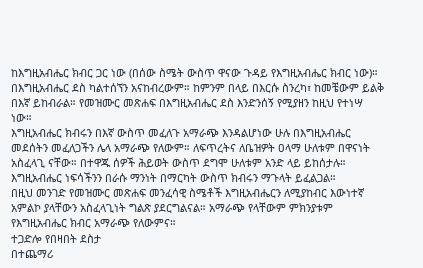ከእግዚአብሔር ክብር ጋር ነው (በሰው ስሜት ውስጥ ዋናው ጉዳይ የእግዚአብሔር ክብር ነው)። በእግዚአብሔር ደስ ካልተሰኘን አናከብረውም። ከምንም በላይ በእርሱ ስንረካ፣ ከመቼውም ይልቅ በእኛ ይከብራል። የመዝሙር መጽሐፍ በእግዚአብሔር ደስ እንድንሰኝ የሚያዘን ከዚህ የተነሣ ነው።
እግዚአብሔር ክብሩን በእኛ ውስጥ መፈለጉ አማራጭ እንዳልሆነው ሁሉ በእግዚአብሔር መደሰትን መፈለጋችን ሌላ አማራጭ የለውም። ለፍጥረትና ለቤዝዎት ዐላማ ሁለቱም በዋናነት አስፈላጊ ናቸው። በተዋጁ ሰዎች ሕይወት ውስጥ ደግሞ ሁለቱም አንድ ላይ ይከሰታሉ። እግዚአብሔር ነፍሳችንን በራሱ ማንነት በማርካት ውስጥ ክብሩን ማጉላት ይፈልጋል።
በዚህ መንገድ የመዝሙር መጽሐፍ መንፈሳዊ ስሜቶች እግዚአብሔርን ለሚያከብር እውነተኛ አምልኮ ያላቸውን አስፈላጊነት ግልጽ ያደርግልናል። አማራጭ የላቸውም ምክንያቱም የእግዚአብሔር ክብር አማራጭ የለውምና።
ተጋድሎ የበዛበት ደስታ
በተጨማሪ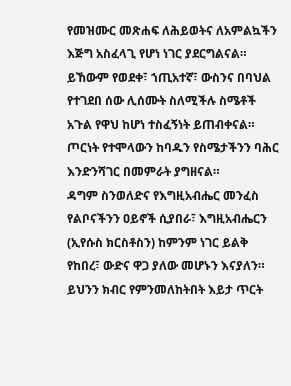የመዝሙር መጽሐፍ ለሕይወትና ለአምልኳችን እጅግ አስፈላጊ የሆነ ነገር ያደርግልናል። ይኸውም የወደቀ፣ ኀጢአተኛ፣ ውስንና በባህል የተገደበ ሰው ሊሰሙት ስለሚችሉ ስሜቶች አጉል የዋህ ከሆነ ተስፈኝነት ይጠብቀናል። ጦርነት የተሞላውን ከባዱን የስሜታችንን ባሕር እንድንሻገር በመምራት ያግዘናል።
ዳግም ስንወለድና የእግዚአብሔር መንፈስ የልቦናችንን ዐይኖች ሲያበራ፣ እግዚአብሔርን (ኢየሱስ ክርስቶስን) ከምንም ነገር ይልቅ የከበረ፣ ውድና ዋጋ ያለው መሆኑን እናያለን። ይህንን ክብር የምንመለከትበት እይታ ጥርት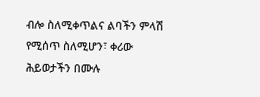ብሎ ስለሚቀጥልና ልባችን ምላሽ የሚሰጥ ስለሚሆን፣ ቀሪው ሕይወታችን በሙሉ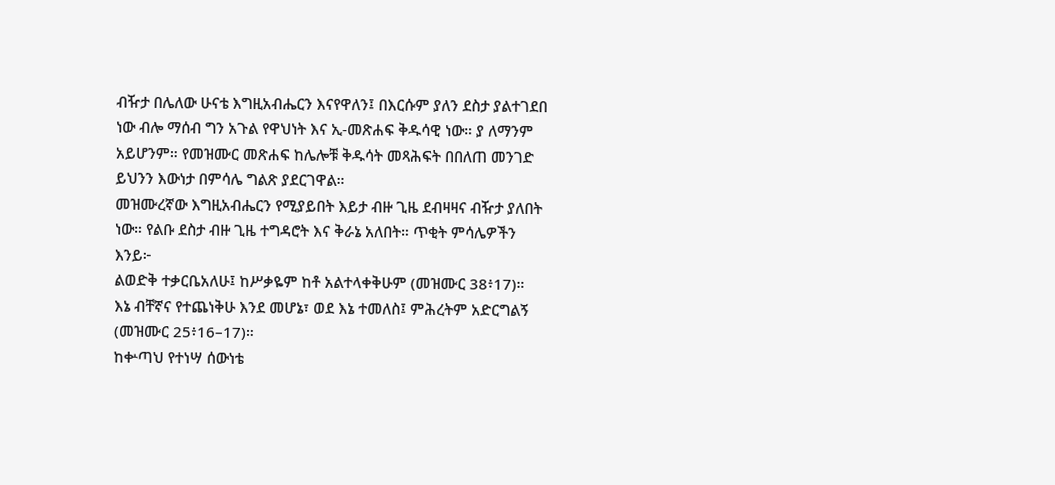ብዥታ በሌለው ሁናቴ እግዚአብሔርን እናየዋለን፤ በእርሱም ያለን ደስታ ያልተገደበ ነው ብሎ ማሰብ ግን አጉል የዋህነት እና ኢ-መጽሐፍ ቅዱሳዊ ነው። ያ ለማንም አይሆንም። የመዝሙር መጽሐፍ ከሌሎቹ ቅዱሳት መጻሕፍት በበለጠ መንገድ ይህንን እውነታ በምሳሌ ግልጽ ያደርገዋል።
መዝሙረኛው እግዚአብሔርን የሚያይበት እይታ ብዙ ጊዜ ደብዛዛና ብዥታ ያለበት ነው። የልቡ ደስታ ብዙ ጊዜ ተግዳሮት እና ቅራኔ አለበት። ጥቂት ምሳሌዎችን እንይ፦
ልወድቅ ተቃርቤአለሁ፤ ከሥቃዬም ከቶ አልተላቀቅሁም (መዝሙር 38፥17)።
እኔ ብቸኛና የተጨነቅሁ እንደ መሆኔ፣ ወደ እኔ ተመለስ፤ ምሕረትም አድርግልኝ (መዝሙር 25፥16–17)።
ከቍጣህ የተነሣ ሰውነቴ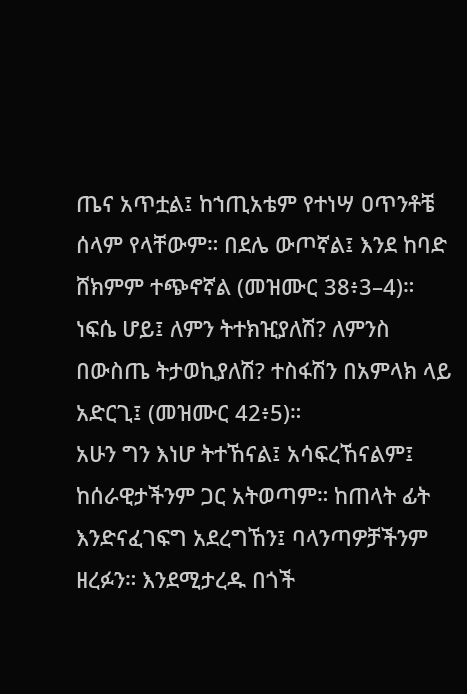ጤና አጥቷል፤ ከኀጢአቴም የተነሣ ዐጥንቶቼ ሰላም የላቸውም። በደሌ ውጦኛል፤ እንደ ከባድ ሸክምም ተጭኖኛል (መዝሙር 38፥3–4)።
ነፍሴ ሆይ፤ ለምን ትተክዢያለሽ? ለምንስ በውስጤ ትታወኪያለሽ? ተስፋሽን በአምላክ ላይ አድርጊ፤ (መዝሙር 42፥5)።
አሁን ግን እነሆ ትተኸናል፤ አሳፍረኸናልም፤ ከሰራዊታችንም ጋር አትወጣም። ከጠላት ፊት እንድናፈገፍግ አደረግኸን፤ ባላንጣዎቻችንም ዘረፉን። እንደሚታረዱ በጎች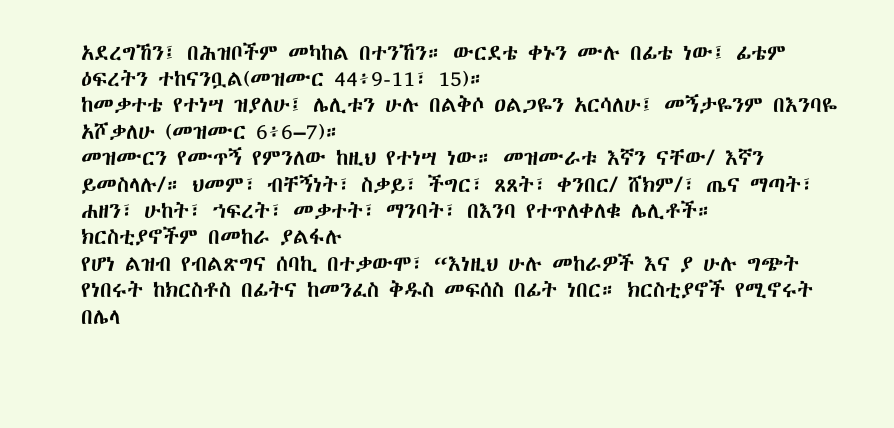አደረግኸን፤ በሕዝቦችም መካከል በተንኸን። ውርደቴ ቀኑን ሙሉ በፊቴ ነው፤ ፊቴም ዕፍረትን ተከናንቧል(መዝሙር 44፥9-11፣ 15)።
ከመቃተቴ የተነሣ ዝያለሁ፤ ሌሊቱን ሁሉ በልቅሶ ዐልጋዬን አርሳለሁ፤ መኝታዬንም በእንባዬ አሾቃለሁ (መዝሙር 6፥6–7)።
መዝሙርን የሙጥኝ የምንለው ከዚህ የተነሣ ነው። መዝሙራቱ እኛን ናቸው/ እኛን ይመስላሉ/። ህመም፣ ብቸኝነት፣ ስቃይ፣ ችግር፣ ጸጸት፣ ቀንበር/ ሸክም/፣ ጤና ማጣት፣ ሐዘን፣ ሁከት፣ ኀፍረት፣ መቃተት፣ ማንባት፣ በእንባ የተጥለቀለቁ ሌሊቶች።
ክርስቲያኖችም በመከራ ያልፋሉ
የሆነ ልዝብ የብልጽግና ሰባኪ በተቃውሞ፣ “እነዚህ ሁሉ መከራዎች እና ያ ሁሉ ግጭት የነበሩት ከክርስቶስ በፊትና ከመንፈስ ቅዱስ መፍሰስ በፊት ነበር። ክርስቲያኖች የሚኖሩት በሌላ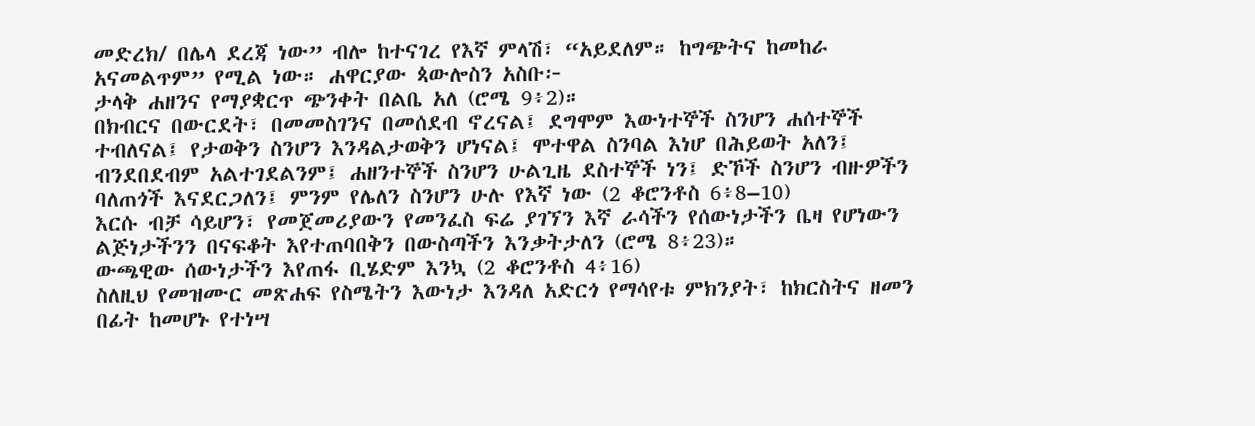መድረክ/ በሌላ ደረጃ ነው” ብሎ ከተናገረ የእኛ ምላሽ፣ “አይደለም። ከግጭትና ከመከራ አናመልጥም” የሚል ነው። ሐዋርያው ጳውሎስን አስቡ፦
ታላቅ ሐዘንና የማያቋርጥ ጭንቀት በልቤ አለ (ሮሜ 9፥2)።
በክብርና በውርደት፣ በመመስገንና በመሰደብ ኖረናል፤ ደግሞም እውነተኞች ስንሆን ሐሰተኞች ተብለናል፤ የታወቅን ስንሆን እንዳልታወቅን ሆነናል፤ ሞተዋል ስንባል እነሆ በሕይወት አለን፤ ብንደበደብም አልተገደልንም፤ ሐዘንተኞች ስንሆን ሁልጊዜ ደስተኞች ነን፤ ድኾች ስንሆን ብዙዎችን ባለጠጎች እናደርጋለን፤ ምንም የሌለን ስንሆን ሁሉ የእኛ ነው (2 ቆሮንቶስ 6፥8–10)
እርሱ ብቻ ሳይሆን፣ የመጀመሪያውን የመንፈስ ፍሬ ያገኘን እኛ ራሳችን የሰውነታችን ቤዛ የሆነውን ልጅነታችንን በናፍቆት እየተጠባበቅን በውስጣችን እንቃትታለን (ሮሜ 8፥23)።
ውጫዊው ሰውነታችን እየጠፋ ቢሄድም እንኳ (2 ቆሮንቶስ 4፥16)
ስለዚህ የመዝሙር መጽሐፍ የስሜትን እውነታ እንዳለ አድርጎ የማሳየቱ ምክንያት፣ ከክርስትና ዘመን በፊት ከመሆኑ የተነሣ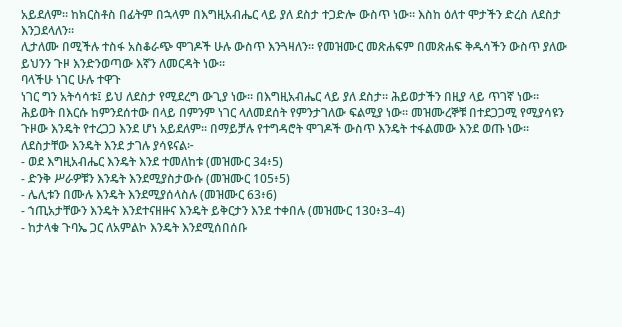አይደለም። ከክርስቶስ በፊትም በኋላም በእግዚአብሔር ላይ ያለ ደስታ ተጋድሎ ውስጥ ነው። እስከ ዕለተ ሞታችን ድረስ ለደስታ እንጋደላለን።
ሊታለሙ በሚችሉ ተስፋ አስቆራጭ ሞገዶች ሁሉ ውስጥ እንጓዛለን። የመዝሙር መጽሐፍም በመጽሐፍ ቅዱሳችን ውስጥ ያለው ይህንን ጉዞ እንድንወጣው እኛን ለመርዳት ነው።
ባላችሁ ነገር ሁሉ ተዋጉ
ነገር ግን አትሳሳቱ፤ ይህ ለደስታ የሚደረግ ውጊያ ነው። በእግዚአብሔር ላይ ያለ ደስታ። ሕይወታችን በዚያ ላይ ጥገኛ ነው። ሕይወት በእርሱ ከምንደሰተው በላይ በምንም ነገር ላለመደሰት የምንታገለው ፍልሚያ ነው። መዝሙረኞቹ በተደጋጋሚ የሚያሳዩን ጉዞው እንዴት የተረጋጋ እንደ ሆነ አይደለም። በማይቻሉ የተግዳሮት ሞገዶች ውስጥ እንዴት ተፋልመው እንደ ወጡ ነው። ለደስታቸው እንዴት እንደ ታገሉ ያሳዩናል፦
- ወደ እግዚአብሔር እንዴት እንደ ተመለከቱ (መዝሙር 34፥5)
- ድንቅ ሥራዎቹን እንዴት እንደሚያስታውሱ (መዝሙር 105፥5)
- ሌሊቱን በሙሉ እንዴት እንደሚያሰላስሉ (መዝሙር 63፥6)
- ኀጢአታቸውን እንዴት እንደተናዘዙና እንዴት ይቅርታን እንደ ተቀበሉ (መዝሙር 130፥3–4)
- ከታላቁ ጉባኤ ጋር ለአምልኮ እንዴት እንደሚሰበሰቡ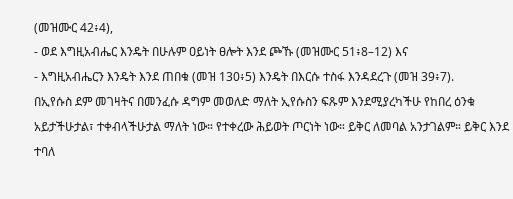(መዝሙር 42፥4),
- ወደ እግዚአብሔር እንዴት በሁሉም ዐይነት ፀሎት እንደ ጮኹ (መዝሙር 51፥8–12) እና
- እግዚአብሔርን እንዴት እንደ ጠበቁ (መዝ 130፥5) እንዴት በእርሱ ተስፋ እንዳደረጉ (መዝ 39፥7).
በኢየሱስ ደም መገዛትና በመንፈሱ ዳግም መወለድ ማለት ኢየሱስን ፍጹም እንደሚያረካችሁ የከበረ ዕንቁ አይታችሁታል፣ ተቀብላችሁታል ማለት ነው። የተቀረው ሕይወት ጦርነት ነው። ይቅር ለመባል አንታገልም። ይቅር እንደ ተባለ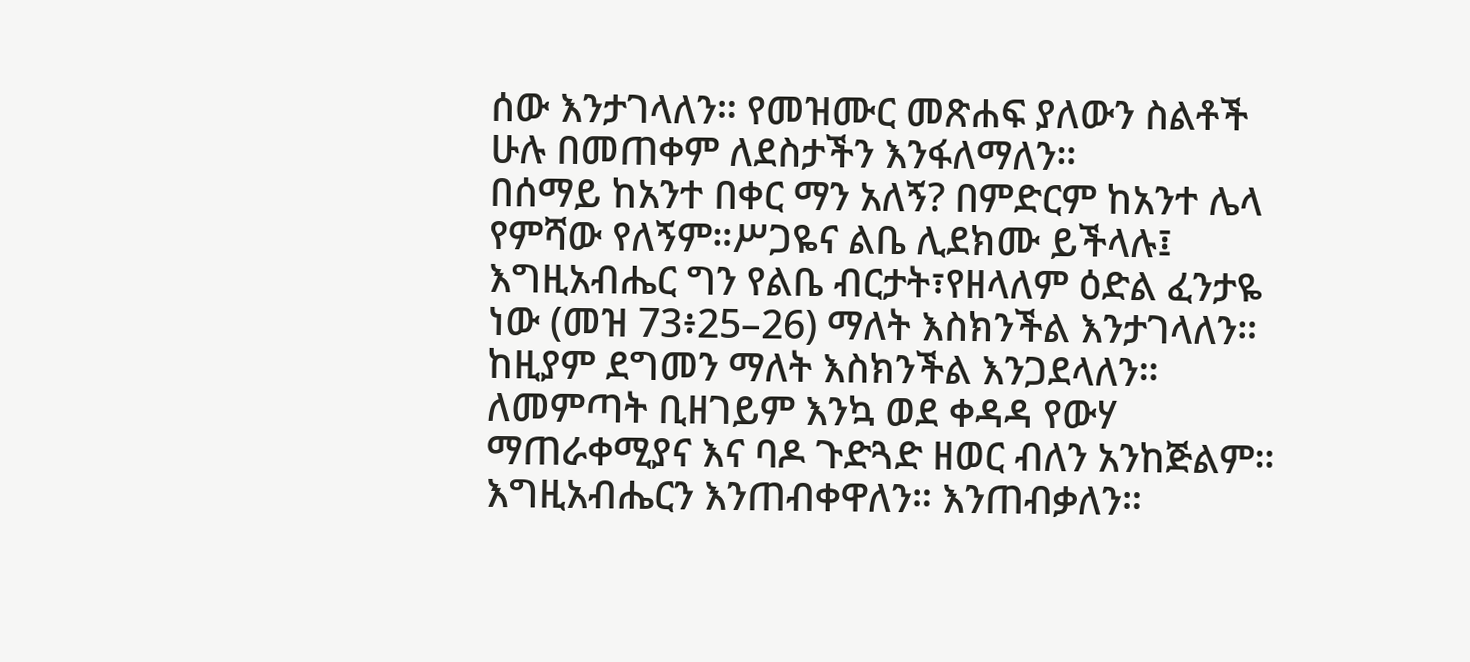ሰው እንታገላለን። የመዝሙር መጽሐፍ ያለውን ስልቶች ሁሉ በመጠቀም ለደስታችን እንፋለማለን።
በሰማይ ከአንተ በቀር ማን አለኝ? በምድርም ከአንተ ሌላ የምሻው የለኝም።ሥጋዬና ልቤ ሊደክሙ ይችላሉ፤ እግዚአብሔር ግን የልቤ ብርታት፣የዘላለም ዕድል ፈንታዬ ነው (መዝ 73፥25–26) ማለት እስክንችል እንታገላለን።
ከዚያም ደግመን ማለት እስክንችል እንጋደላለን። ለመምጣት ቢዘገይም እንኳ ወደ ቀዳዳ የውሃ ማጠራቀሚያና እና ባዶ ጉድጓድ ዘወር ብለን አንከጅልም። እግዚአብሔርን እንጠብቀዋለን። እንጠብቃለን።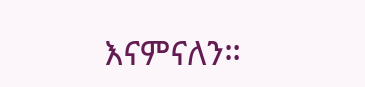እናምናለን።